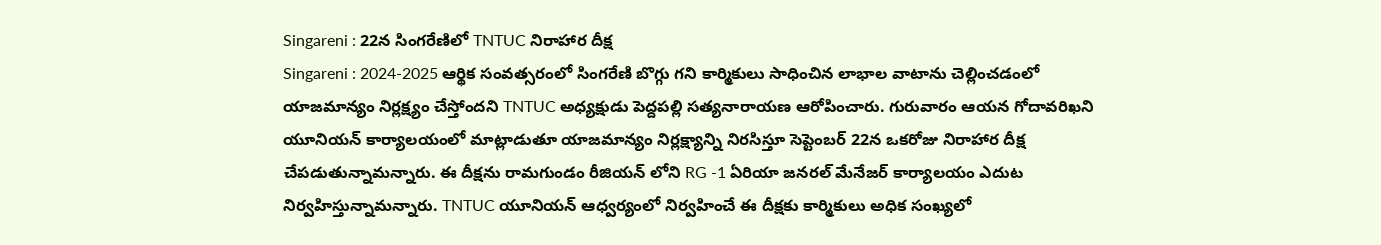Singareni : 22న సింగరేణిలో TNTUC నిరాహార దీక్ష
Singareni : 2024-2025 ఆర్థిక సంవత్సరంలో సింగరేణి బొగ్గు గని కార్మికులు సాధించిన లాభాల వాటాను చెల్లించడంలో యాజమాన్యం నిర్లక్ష్యం చేస్తోందని TNTUC అధ్యక్షుడు పెద్దపల్లి సత్యనారాయణ ఆరోపించారు. గురువారం ఆయన గోదావరిఖని యూనియన్ కార్యాలయంలో మాట్లాడుతూ యాజమాన్యం నిర్లక్ష్యాన్ని నిరసిస్తూ సెప్టెంబర్ 22న ఒకరోజు నిరాహార దీక్ష చేపడుతున్నామన్నారు. ఈ దీక్షను రామగుండం రీజియన్ లోని RG -1 ఏరియా జనరల్ మేనేజర్ కార్యాలయం ఎదుట నిర్వహిస్తున్నామన్నారు. TNTUC యూనియన్ ఆధ్వర్యంలో నిర్వహించే ఈ దీక్షకు కార్మికులు అధిక సంఖ్యలో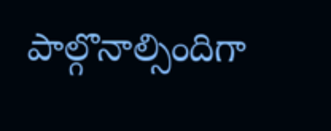పాల్గొనాల్సిందిగా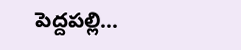పెద్దపల్లి...